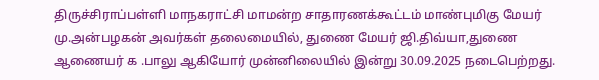திருச்சிராப்பள்ளி மாநகராட்சி மாமன்ற சாதாரணக்கூட்டம் மாண்புமிகு மேயர் மு.அன்பழகன் அவர்கள் தலைமையில், துணை மேயர் ஜி.திவ்யா,துணை ஆணையர் க .பாலு ஆகியோர் முன்னிலையில் இன்று 30.09.2025 நடைபெற்றது.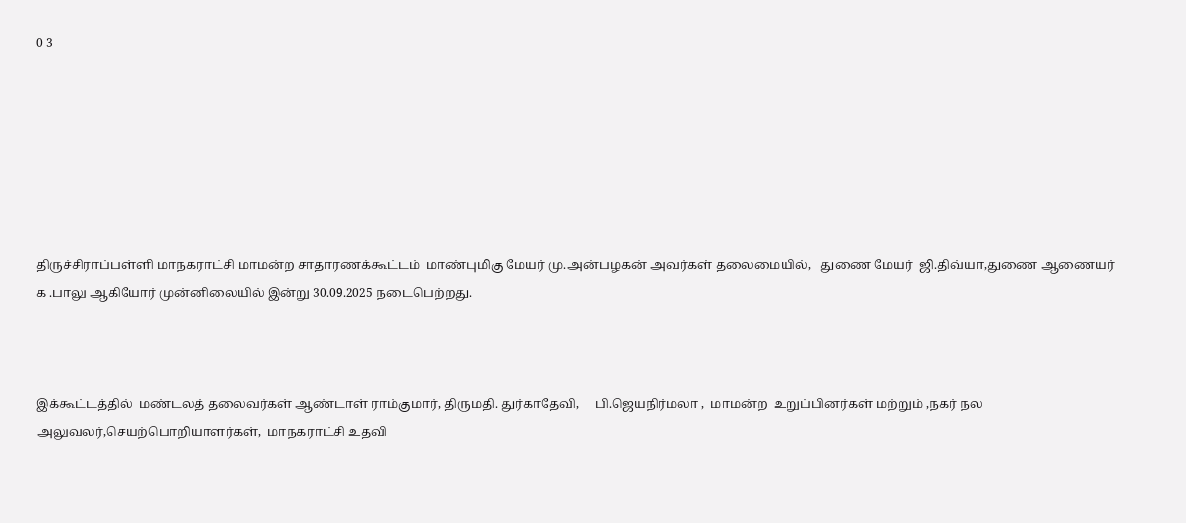0 3







திருச்சிராப்பள்ளி மாநகராட்சி மாமன்ற சாதாரணக்கூட்டம்  மாண்புமிகு மேயர் மு.அன்பழகன் அவர்கள் தலைமையில்,   துணை மேயர்  ஜி.திவ்யா,துணை ஆணையர் க .பாலு ஆகியோர் முன்னிலையில் இன்று 30.09.2025 நடைபெற்றது.



இக்கூட்டத்தில்  மண்டலத் தலைவர்கள் ஆண்டாள் ராம்குமார், திருமதி. துர்காதேவி,     பி.ஜெயநிர்மலா ,  மாமன்ற  உறுப்பினர்கள் மற்றும் ,நகர் நல அலுவலர்,செயற்பொறியாளர்கள்,  மாநகராட்சி உதவி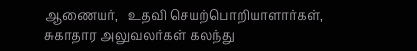ஆணையர்,   உதவி செயற்பொறியாளார்கள், சுகாதார அலுவலர்கள் கலந்து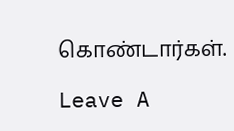கொண்டார்கள்.

Leave A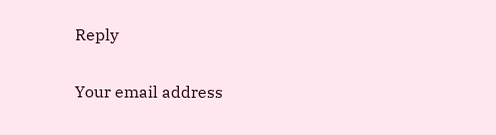Reply

Your email address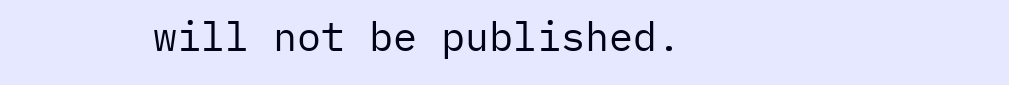will not be published.